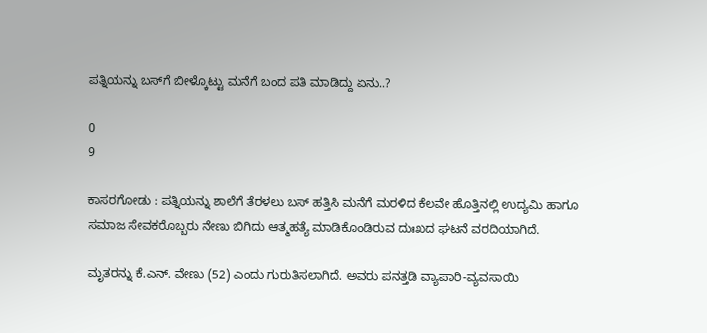ಪತ್ನಿಯನ್ನು ಬಸ್‌ಗೆ ಬೀಳ್ಕೊಟ್ಟು ಮನೆಗೆ ಬಂದ ಪತಿ ಮಾಡಿದ್ದು ಏನು..?

0
9

ಕಾಸರಗೋಡು : ಪತ್ನಿಯನ್ನು ಶಾಲೆಗೆ ತೆರಳಲು ಬಸ್‌ ಹತ್ತಿಸಿ ಮನೆಗೆ ಮರಳಿದ ಕೆಲವೇ ಹೊತ್ತಿನಲ್ಲಿ ಉದ್ಯಮಿ ಹಾಗೂ ಸಮಾಜ ಸೇವಕರೊಬ್ಬರು ನೇಣು ಬಿಗಿದು ಆತ್ಮಹತ್ಯೆ ಮಾಡಿಕೊಂಡಿರುವ ದುಃಖದ ಘಟನೆ ವರದಿಯಾಗಿದೆ.

ಮೃತರನ್ನು ಕೆ.ಎನ್. ವೇಣು (52) ಎಂದು ಗುರುತಿಸಲಾಗಿದೆ. ಅವರು ಪನತ್ತಡಿ ವ್ಯಾಪಾರಿ-ವ್ಯವಸಾಯಿ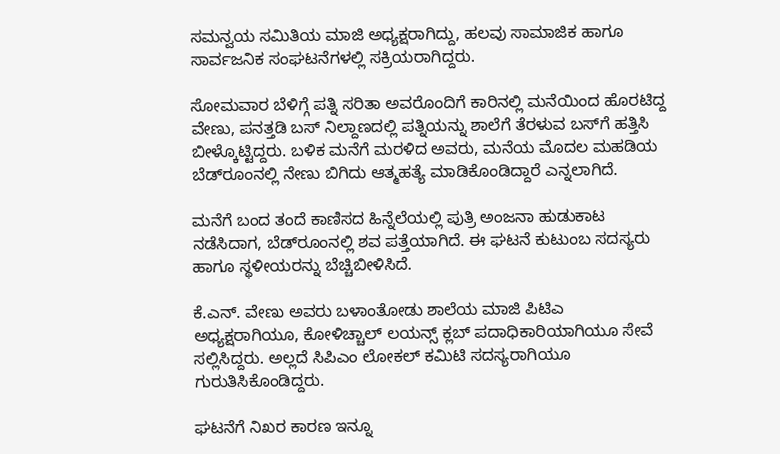ಸಮನ್ವಯ ಸಮಿತಿಯ ಮಾಜಿ ಅಧ್ಯಕ್ಷರಾಗಿದ್ದು, ಹಲವು ಸಾಮಾಜಿಕ ಹಾಗೂ ಸಾರ್ವಜನಿಕ ಸಂಘಟನೆಗಳಲ್ಲಿ ಸಕ್ರಿಯರಾಗಿದ್ದರು.

ಸೋಮವಾರ ಬೆಳಿಗ್ಗೆ ಪತ್ನಿ ಸರಿತಾ ಅವರೊಂದಿಗೆ ಕಾರಿನಲ್ಲಿ ಮನೆಯಿಂದ ಹೊರಟಿದ್ದ ವೇಣು, ಪನತ್ತಡಿ ಬಸ್ ನಿಲ್ದಾಣದಲ್ಲಿ ಪತ್ನಿಯನ್ನು ಶಾಲೆಗೆ ತೆರಳುವ ಬಸ್‌ಗೆ ಹತ್ತಿಸಿ ಬೀಳ್ಕೊಟ್ಟಿದ್ದರು. ಬಳಿಕ ಮನೆಗೆ ಮರಳಿದ ಅವರು, ಮನೆಯ ಮೊದಲ ಮಹಡಿಯ ಬೆಡ್‌ರೂಂನಲ್ಲಿ ನೇಣು ಬಿಗಿದು ಆತ್ಮಹತ್ಯೆ ಮಾಡಿಕೊಂಡಿದ್ದಾರೆ ಎನ್ನಲಾಗಿದೆ.

ಮನೆಗೆ ಬಂದ ತಂದೆ ಕಾಣಿಸದ ಹಿನ್ನೆಲೆಯಲ್ಲಿ ಪುತ್ರಿ ಅಂಜನಾ ಹುಡುಕಾಟ ನಡೆಸಿದಾಗ, ಬೆಡ್‌ರೂಂನಲ್ಲಿ ಶವ ಪತ್ತೆಯಾಗಿದೆ. ಈ ಘಟನೆ ಕುಟುಂಬ ಸದಸ್ಯರು ಹಾಗೂ ಸ್ಥಳೀಯರನ್ನು ಬೆಚ್ಚಿಬೀಳಿಸಿದೆ.

ಕೆ.ಎನ್. ವೇಣು ಅವರು ಬಳಾಂತೋಡು ಶಾಲೆಯ ಮಾಜಿ ಪಿಟಿಎ ಅಧ್ಯಕ್ಷರಾಗಿಯೂ, ಕೋಳಿಚ್ಚಾಲ್ ಲಯನ್ಸ್ ಕ್ಲಬ್ ಪದಾಧಿಕಾರಿಯಾಗಿಯೂ ಸೇವೆ ಸಲ್ಲಿಸಿದ್ದರು. ಅಲ್ಲದೆ ಸಿಪಿಎಂ ಲೋಕಲ್ ಕಮಿಟಿ ಸದಸ್ಯರಾಗಿಯೂ ಗುರುತಿಸಿಕೊಂಡಿದ್ದರು.

ಘಟನೆಗೆ ನಿಖರ ಕಾರಣ ಇನ್ನೂ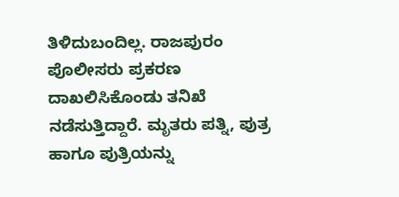ತಿಳಿದುಬಂದಿಲ್ಲ. ರಾಜಪುರಂ ಪೊಲೀಸರು ಪ್ರಕರಣ ದಾಖಲಿಸಿಕೊಂಡು ತನಿಖೆ ನಡೆಸುತ್ತಿದ್ದಾರೆ. ಮೃತರು ಪತ್ನಿ, ಪುತ್ರ ಹಾಗೂ ಪುತ್ರಿಯನ್ನು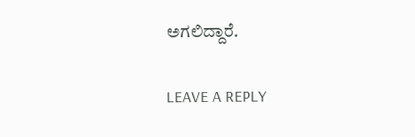ಅಗಲಿದ್ದಾರೆ.

LEAVE A REPLY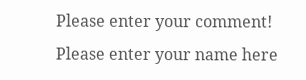Please enter your comment!
Please enter your name here